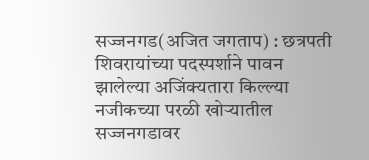सज्जनगड(अजित जगताप) : छत्रपती शिवरायांच्या पदस्पर्शाने पावन झालेल्या अजिंक्यतारा किल्ल्या नजीकच्या परळी खोऱ्यातील सज्जनगडावर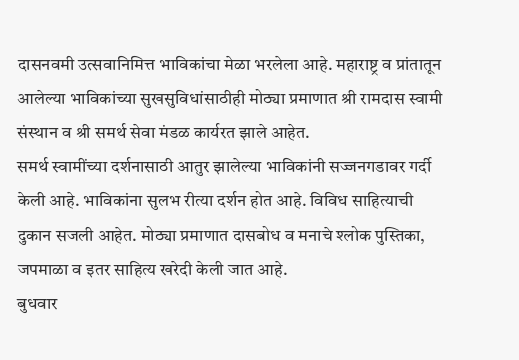दासनवमी उत्सवानिमित्त भाविकांचा मेळा भरलेला आहे. महाराष्ट्र व प्रांतातून आलेल्या भाविकांच्या सुखसुविधांसाठीही मोठ्या प्रमाणात श्री रामदास स्वामी संस्थान व श्री समर्थ सेवा मंडळ कार्यरत झाले आहेत.
समर्थ स्वामींच्या दर्शनासाठी आतुर झालेल्या भाविकांनी सज्जनगडावर गर्दी केली आहे. भाविकांना सुलभ रीत्या दर्शन होत आहे. विविध साहित्याची दुकान सजली आहेत. मोठ्या प्रमाणात दासबोध व मनाचे श्लोक पुस्तिका, जपमाळा व इतर साहित्य खरेदी केली जात आहे.
बुधवार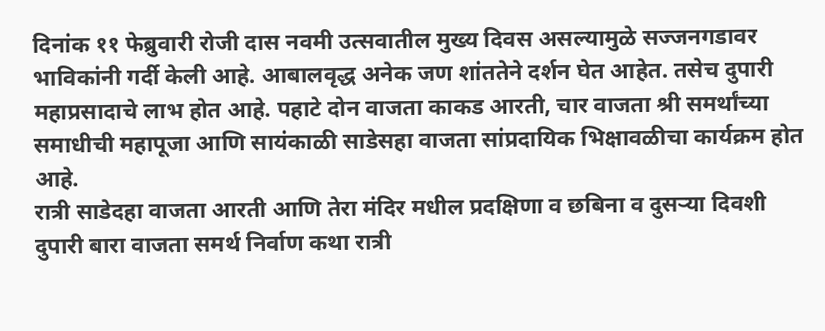दिनांक ११ फेब्रुवारी रोजी दास नवमी उत्सवातील मुख्य दिवस असल्यामुळे सज्जनगडावर भाविकांनी गर्दी केली आहे. आबालवृद्ध अनेक जण शांततेने दर्शन घेत आहेत. तसेच दुपारी महाप्रसादाचे लाभ होत आहे. पहाटे दोन वाजता काकड आरती, चार वाजता श्री समर्थांच्या समाधीची महापूजा आणि सायंकाळी साडेसहा वाजता सांप्रदायिक भिक्षावळीचा कार्यक्रम होत आहे.
रात्री साडेदहा वाजता आरती आणि तेरा मंदिर मधील प्रदक्षिणा व छबिना व दुसऱ्या दिवशी दुपारी बारा वाजता समर्थ निर्वाण कथा रात्री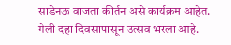साडेनऊ वाजता कीर्तन असे कार्यक्रम आहेत.
गेली दहा दिवसापासून उत्सव भरला आहे.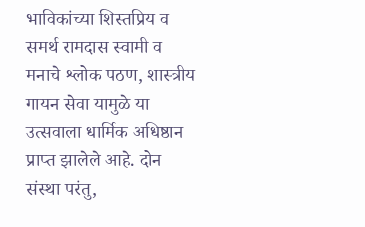भाविकांच्या शिस्तप्रिय व समर्थ रामदास स्वामी व मनाचे श्लोक पठण, शास्त्रीय गायन सेवा यामुळे या उत्सवाला धार्मिक अधिष्ठान प्राप्त झालेले आहे. दोन संस्था परंतु,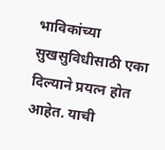भाविकांच्या सुखसुविधीसाठी एका दिल्याने प्रयत्न होत आहेत. याची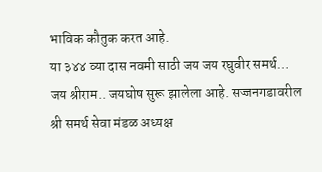भाविक कौतुक करत आहे.
या ३४४ व्या दास नवमी साठी जय जय रघुवीर समर्थ… जय श्रीराम.. जयघोष सुरू झालेला आहे. सज्जनगडावरील श्री समर्थ सेवा मंडळ अध्यक्ष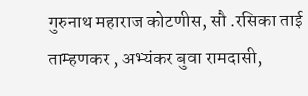गुरुनाथ महाराज कोटणीस, सौ .रसिका ताई ताम्हणकर , अभ्यंकर बुवा रामदासी,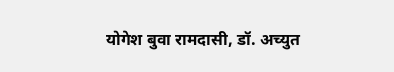योगेश बुवा रामदासी, डॉ. अच्युत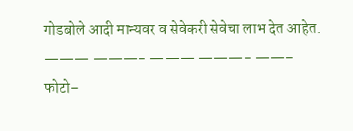गोडबोले आदी मान्यवर व सेवेकरी सेवेचा लाभ देत आहेत.
——— ———- ——— ———- ——–
फोटो–